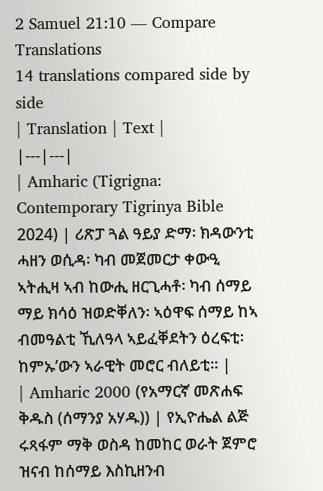2 Samuel 21:10 — Compare Translations
14 translations compared side by side
| Translation | Text |
|---|---|
| Amharic (Tigrigna: Contemporary Tigrinya Bible 2024) | ሪጽፓ ጓል ዓይያ ድማ፡ ክዳውንቲ ሓዘን ወሲዳ፡ ካብ መጀመርታ ቀውዒ ኣትሒዛ ኣብ ከውሒ ዘርጊሓቶ፡ ካብ ሰማይ ማይ ክሳዕ ዝወድቐለን፡ ኣዕዋፍ ሰማይ ከኣ ብመዓልቲ ኺለዓላ ኣይፈቐደትን ዕረፍቲ፡ ከምኡ’ውን ኣራዊት መሮር ብለይቲ። |
| Amharic 2000 (የአማርኛ መጽሐፍ ቅዱስ (ሰማንያ አሃዱ)) | የኢዮሔል ልጅ ሩጻፋም ማቅ ወስዳ ከመከር ወራት ጀምሮ ዝናብ ከሰማይ እስኪዘንብ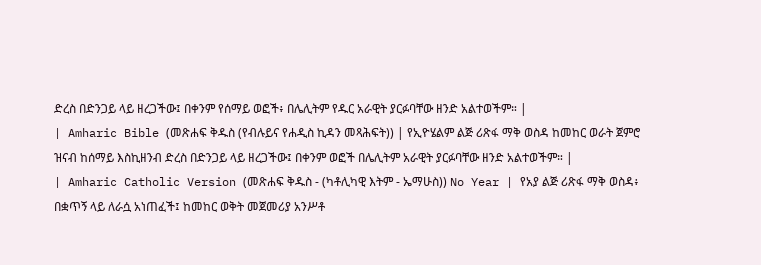ድረስ በድንጋይ ላይ ዘረጋችው፤ በቀንም የሰማይ ወፎች፥ በሌሊትም የዱር አራዊት ያርፉባቸው ዘንድ አልተወችም። |
| Amharic Bible (መጽሐፍ ቅዱስ (የብሉይና የሐዲስ ኪዳን መጻሕፍት)) | የኢዮሄልም ልጅ ሪጽፋ ማቅ ወስዳ ከመከር ወራት ጀምሮ ዝናብ ከሰማይ እስኪዘንብ ድረስ በድንጋይ ላይ ዘረጋችው፤ በቀንም ወፎች በሌሊትም አራዊት ያርፉባቸው ዘንድ አልተወችም። |
| Amharic Catholic Version (መጽሐፍ ቅዱስ - (ካቶሊካዊ እትም - ኤማሁስ)) No Year | የአያ ልጅ ሪጽፋ ማቅ ወስዳ፥ በቋጥኝ ላይ ለራሷ አነጠፈች፤ ከመከር ወቅት መጀመሪያ አንሥቶ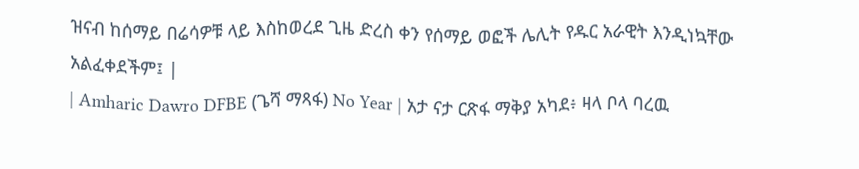ዝናብ ከሰማይ በሬሳዎቹ ላይ እስከወረደ ጊዜ ድረስ ቀን የሰማይ ወፎች ሌሊት የዱር አራዊት እንዲነኳቸው አልፈቀደችም፤ |
| Amharic Dawro DFBE (ጌሻ ማጻፋ) No Year | አታ ናታ ርጽፋ ማቅያ አካደ፥ ዛላ ቦላ ባረዉ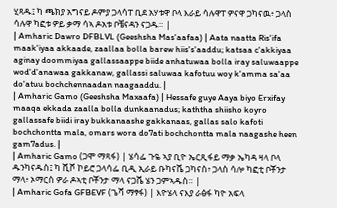ሂጻዱ፤ ካ ጫክያ አግናይ ዶምያ ጋላሳፐ ቢደ አሃቱዋ ቦላ እራይ ሳሉዋፐ ዎናዋ ጋካናዉ፥ ጋላስ ሳሉዋ ካፎቱ ዎይ ቃማ ሳኣ ዶአቱ ቦቼናዳን ናጋዱ። |
| Amharic Dawro DFBLVL (Geeshsha Mas'aafaa) | Aata naatta Ris'ifa maak'iyaa akkaade, zaallaa bolla barew hiis's'aaddu; katsaa c'akkiyaa aginay doommiyaa gallassaappe biide anhatuwaa bolla iray saluwaappe wod'd'anawaa gakkanaw, gallassi saluwaa kafotuu woy k'amma sa'aa do'atuu bochchennaadan naagaaddu. |
| Amharic Gamo (Geeshsha Maxaafa) | Hessafe guye Aaya biyo Erxifay maaqa ekkada zaalla bolla dunkaanadus; kaththa shiisho koyro gallassafe biidi iray bukkanaashe gakkanaas, gallas salo kafoti bochchontta mala, omars wora do7ati bochchontta mala naagashe heen gam7adus. |
| Amharic Gamo (ጋሞ ማጻፋ) | ሄሳፌ ጉዬ ኣያ ቢዮ ኤርጺፋይ ማቃ ኤካዳ ዛላ ቦላ ዱንካናዱስ፤ ካ ሺሾ ኮይሮ ጋላሳፌ ቢዲ ኢራይ ቡካናሼ ጋካናስ፥ ጋላስ ሳሎ ካፎቲ ቦቾንታ ማላ፥ ኦማርስ ዎራ ዶኣቲ ቦቾንታ ማላ ናጋሼ ሄን ጋምኣዱስ። |
| Amharic Gofa GFBEVF (ጌሻ ማፃፋ) | እዮሄላ ናእያ ራፅፋ ካዮ አፍላ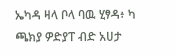ኤካዳ ዛላ ቦላ ባዉ ሂፃዳ፥ ካ ጫክያ ዎድያፐ ብድ አሀታ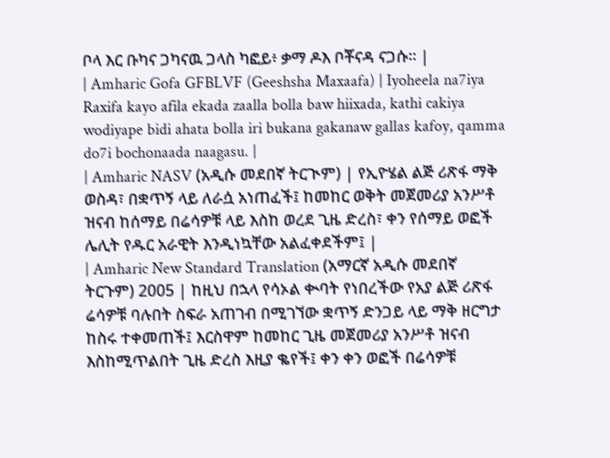ቦላ እር ቡካና ጋካናዉ ጋላስ ካፎይ፥ ቃማ ዶእ ቦቾናዳ ናጋሱ። |
| Amharic Gofa GFBLVF (Geeshsha Maxaafa) | Iyoheela na7iya Raxifa kayo afila ekada zaalla bolla baw hiixada, kathi cakiya wodiyape bidi ahata bolla iri bukana gakanaw gallas kafoy, qamma do7i bochonaada naagasu. |
| Amharic NASV (አዲሱ መደበኛ ትርጒም) | የኢዮሄል ልጅ ሪጽፋ ማቅ ወስዳ፣ በቋጥኝ ላይ ለራሷ አነጠፈች፤ ከመከር ወቅት መጀመሪያ አንሥቶ ዝናብ ከሰማይ በሬሳዎቹ ላይ እስከ ወረደ ጊዜ ድረስ፣ ቀን የሰማይ ወፎች ሌሊት የዱር አራዊት እንዲነኳቸው አልፈቀደችም፤ |
| Amharic New Standard Translation (አማርኛ አዲሱ መደበኛ ትርጉም) 2005 | ከዚህ በኋላ የሳኦል ቊባት የነበረችው የአያ ልጅ ሪጽፋ ሬሳዎቹ ባሉበት ስፍራ አጠገብ በሚገኘው ቋጥኝ ድንጋይ ላይ ማቅ ዘርግታ ከስሩ ተቀመጠች፤ እርስዋም ከመከር ጊዜ መጀመሪያ አንሥቶ ዝናብ እስከሚጥልበት ጊዜ ድረስ እዚያ ቈየች፤ ቀን ቀን ወፎች በሬሳዎቹ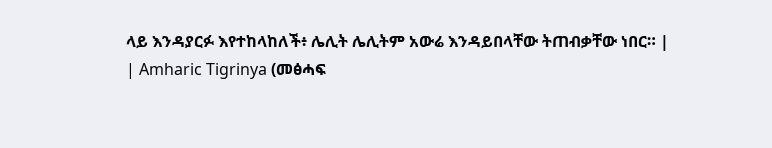ላይ እንዳያርፉ እየተከላከለች፥ ሌሊት ሌሊትም አውሬ እንዳይበላቸው ትጠብቃቸው ነበር። |
| Amharic Tigrinya (መፅሓፍ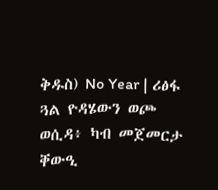ቅዱስ) No Year | ሪፅፋ ጓል ዮዳሄውን ወጮ ወሲዳ፥ ካብ መጀመርታ ቐውዒ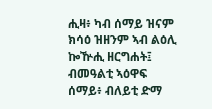ሒዛ፥ ካብ ሰማይ ዝናም ክሳዕ ዝዘንም ኣብ ልዕሊ ኰዅሒ ዘርግሐት፤ ብመዓልቲ ኣዕዋፍ ሰማይ፥ ብለይቲ ድማ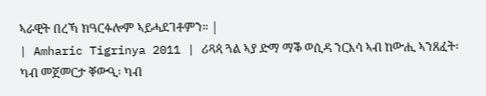ኣራዊት በረኻ ክዓርፉሎም ኣይሓደገቶምን። |
| Amharic Tigrinya 2011 | ሪጻጳ ጓል ኣያ ድማ ማቕ ወሲዳ ንርእሳ ኣብ ከውሒ ኣንጸፈት፡ ካብ መጀመርታ ቐውዒ፡ ካብ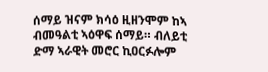ሰማይ ዝናም ክሳዕ ዚዘንሞም ከኣ ብመዓልቲ ኣዕዋፍ ሰማይ። ብለይቲ ድማ ኣራዊት መሮር ኪዐርፉሎም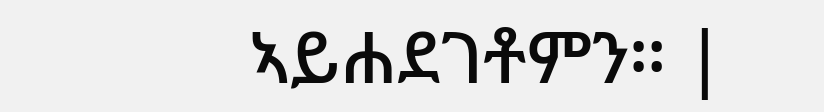ኣይሐደገቶምን። |